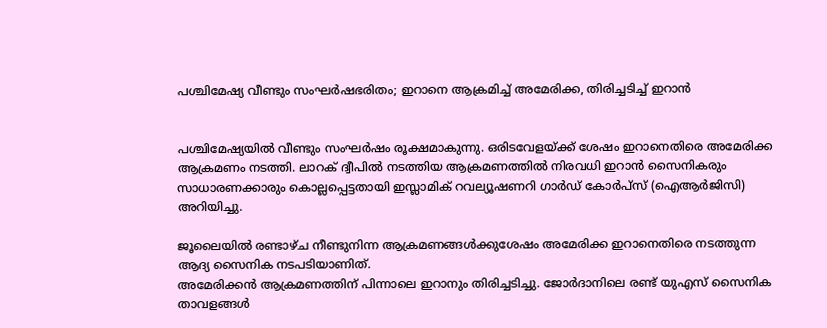പശ്ചിമേഷ്യ വീണ്ടും സംഘര്‍ഷഭരിതം; ഇറാനെ ആക്രമിച്ച്‌ അമേരിക്ക, തിരിച്ചടിച്ച്‌ ഇറാൻ


പശ്ചിമേഷ്യയില്‍ വീണ്ടും സംഘർഷം രൂക്ഷമാകുന്നു. ഒരിടവേളയ്ക്ക് ശേഷം ഇറാനെതിരെ അമേരിക്ക ആക്രമണം നടത്തി. ലാറക് ദ്വീപില്‍ നടത്തിയ ആക്രമണത്തില്‍ നിരവധി ഇറാൻ സൈനികരും സാധാരണക്കാരും കൊല്ലപ്പെട്ടതായി ഇസ്ലാമിക് റവല്യൂഷണറി ഗാർഡ് കോർപ്സ് (ഐആർജിസി) അറിയിച്ചു.

ജൂലൈയില്‍ രണ്ടാഴ്ച നീണ്ടുനിന്ന ആക്രമണങ്ങള്‍ക്കുശേഷം അമേരിക്ക ഇറാനെതിരെ നടത്തുന്ന ആദ്യ സൈനിക നടപടിയാണിത്.
അമേരിക്കൻ ആക്രമണത്തിന് പിന്നാലെ ഇറാനും തിരിച്ചടിച്ചു. ജോർദാനിലെ രണ്ട് യുഎസ് സൈനിക താവളങ്ങള്‍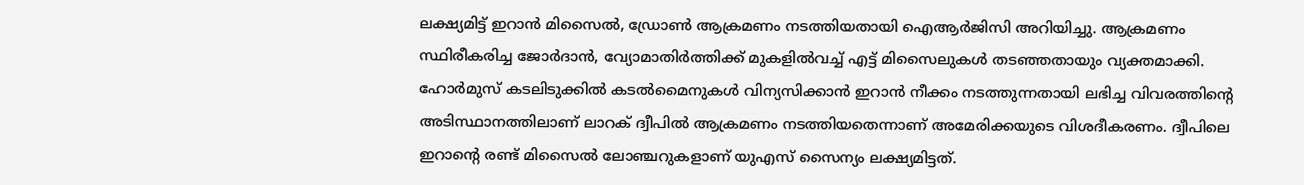ലക്ഷ്യമിട്ട് ഇറാൻ മിസൈല്‍, ഡ്രോണ്‍ ആക്രമണം നടത്തിയതായി ഐആർജിസി അറിയിച്ചു. ആക്രമണം സ്ഥിരീകരിച്ച ജോർദാൻ, വ്യോമാതിർത്തിക്ക് മുകളില്‍വച്ച്‌ എട്ട് മിസൈലുകള്‍ തടഞ്ഞതായും വ്യക്തമാക്കി.
ഹോർമുസ് കടലിടുക്കില്‍ കടല്‍മൈനുകള്‍ വിന്യസിക്കാൻ ഇറാൻ നീക്കം നടത്തുന്നതായി ലഭിച്ച വിവരത്തിന്റെ അടിസ്ഥാനത്തിലാണ് ലാറക് ദ്വീപില്‍ ആക്രമണം നടത്തിയതെന്നാണ് അമേരിക്കയുടെ വിശദീകരണം. ദ്വീപിലെ ഇറാന്റെ രണ്ട് മിസൈല്‍ ലോഞ്ചറുകളാണ് യുഎസ് സൈന്യം ലക്ഷ്യമിട്ടത്.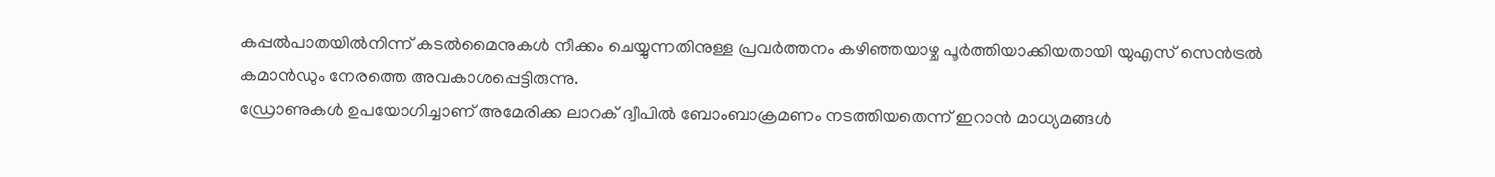കപ്പല്‍പാതയില്‍നിന്ന് കടല്‍മൈനുകള്‍ നീക്കം ചെയ്യുന്നതിനുള്ള പ്രവർത്തനം കഴിഞ്ഞയാഴ്ച പൂർത്തിയാക്കിയതായി യുഎസ് സെൻട്രല്‍ കമാൻഡും നേരത്തെ അവകാശപ്പെട്ടിരുന്നു.
ഡ്രോണുകള്‍ ഉപയോഗിച്ചാണ് അമേരിക്ക ലാറക് ദ്വീപില്‍ ബോംബാക്രമണം നടത്തിയതെന്ന് ഇറാൻ മാധ്യമങ്ങള്‍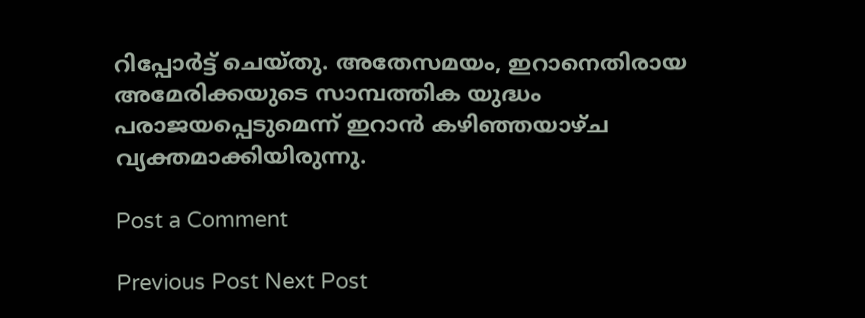റിപ്പോർട്ട് ചെയ്തു. അതേസമയം, ഇറാനെതിരായ അമേരിക്കയുടെ സാമ്പത്തിക യുദ്ധം പരാജയപ്പെടുമെന്ന് ഇറാൻ കഴിഞ്ഞയാഴ്ച വ്യക്തമാക്കിയിരുന്നു.

Post a Comment

Previous Post Next Post